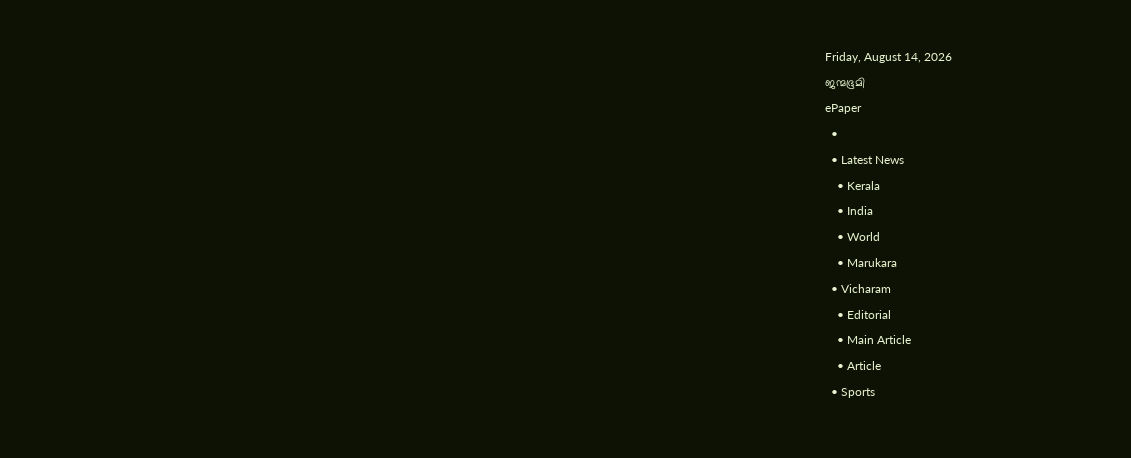Friday, August 14, 2026
ജന്മഭൂമി
ePaper
  •
  • Latest News
    • Kerala
    • India
    • World
    • Marukara
  • Vicharam
    • Editorial
    • Main Article
    • Article
  • Sports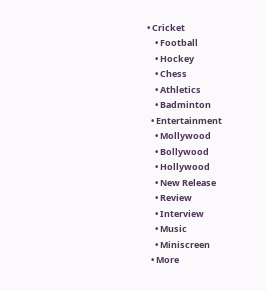• Cricket
    • Football
    • Hockey
    • Chess
    • Athletics
    • Badminton
  • Entertainment
    • Mollywood
    • Bollywood
    • Hollywood
    • New Release
    • Review
    • Interview
    • Music
    • Miniscreen
  • More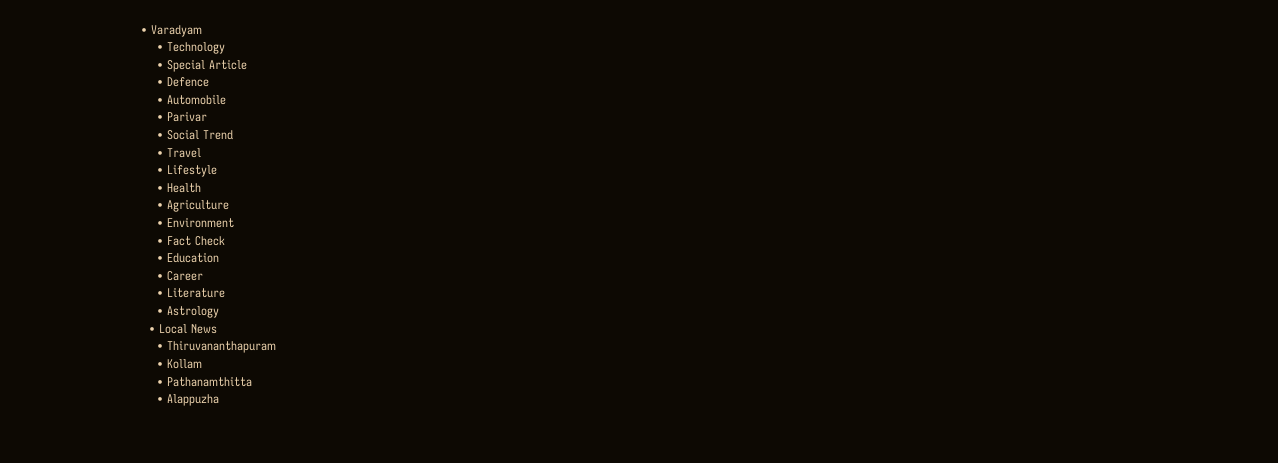• Varadyam
    • Technology
    • Special Article
    • Defence
    • Automobile
    • Parivar
    • Social Trend
    • Travel
    • Lifestyle
    • Health
    • Agriculture
    • Environment
    • Fact Check
    • Education
    • Career
    • Literature
    • Astrology
  • Local News
    • Thiruvananthapuram
    • Kollam
    • Pathanamthitta
    • Alappuzha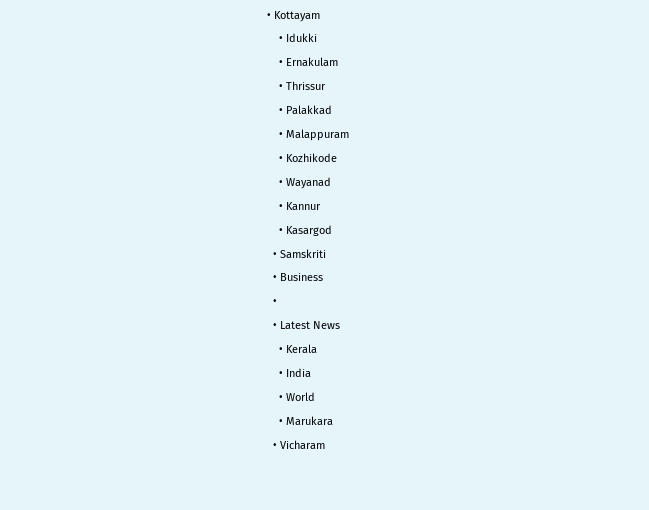• Kottayam
    • Idukki
    • Ernakulam
    • Thrissur
    • Palakkad
    • Malappuram
    • Kozhikode
    • Wayanad
    • Kannur
    • Kasargod
  • Samskriti
  • Business
  •
  • Latest News
    • Kerala
    • India
    • World
    • Marukara
  • Vicharam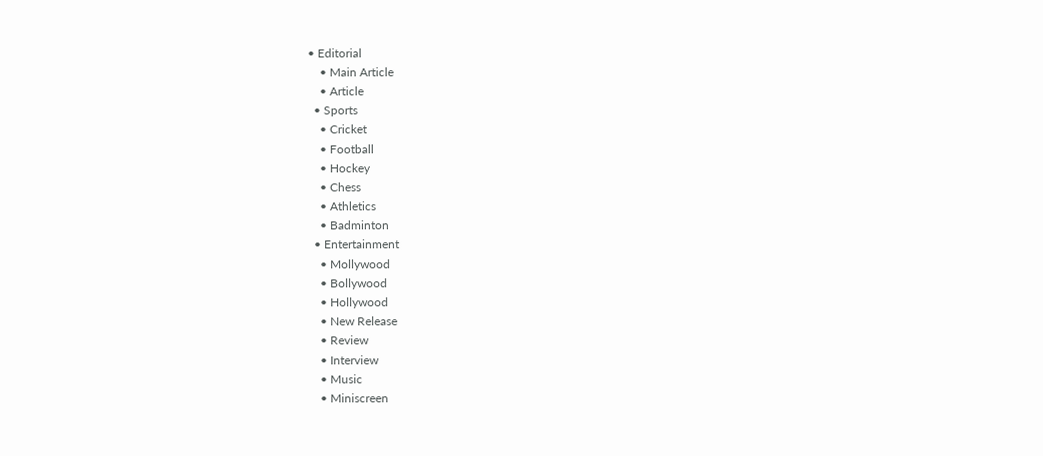• Editorial
    • Main Article
    • Article
  • Sports
    • Cricket
    • Football
    • Hockey
    • Chess
    • Athletics
    • Badminton
  • Entertainment
    • Mollywood
    • Bollywood
    • Hollywood
    • New Release
    • Review
    • Interview
    • Music
    • Miniscreen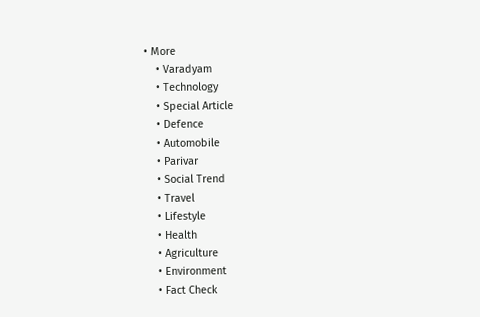• More
    • Varadyam
    • Technology
    • Special Article
    • Defence
    • Automobile
    • Parivar
    • Social Trend
    • Travel
    • Lifestyle
    • Health
    • Agriculture
    • Environment
    • Fact Check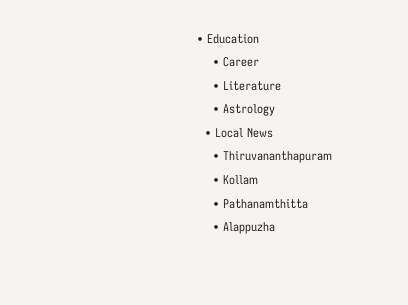• Education
    • Career
    • Literature
    • Astrology
  • Local News
    • Thiruvananthapuram
    • Kollam
    • Pathanamthitta
    • Alappuzha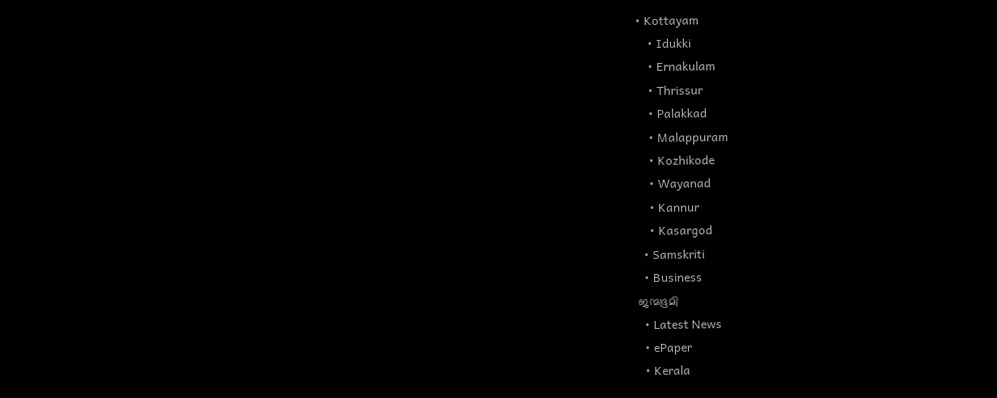• Kottayam
    • Idukki
    • Ernakulam
    • Thrissur
    • Palakkad
    • Malappuram
    • Kozhikode
    • Wayanad
    • Kannur
    • Kasargod
  • Samskriti
  • Business
ജന്മഭൂമി
  • Latest News
  • ePaper
  • Kerala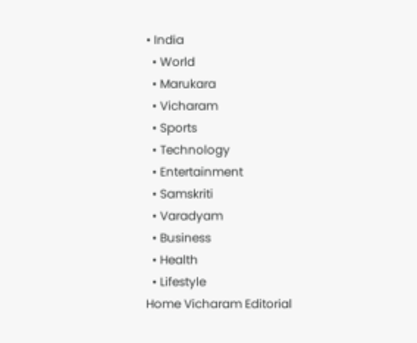• India
  • World
  • Marukara
  • Vicharam
  • Sports
  • Technology
  • Entertainment
  • Samskriti
  • Varadyam
  • Business
  • Health
  • Lifestyle
Home Vicharam Editorial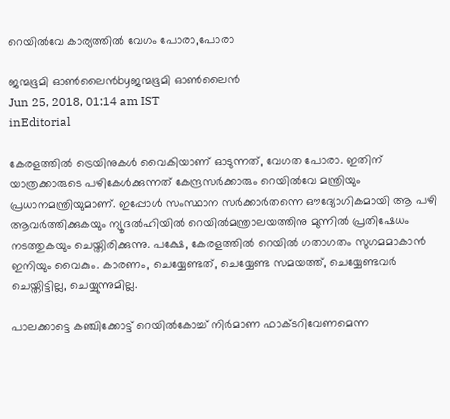റെയില്‍വേ കാര്യത്തില്‍ വേഗം പോരാ,പോരാ

ജന്മഭൂമി ഓണ്‍ലൈന്‍byജന്മഭൂമി ഓണ്‍ലൈന്‍
Jun 25, 2018, 01:14 am IST
inEditorial

കേരളത്തില്‍ ട്രെയിനുകള്‍ വൈകിയാണ് ഓടുന്നത്, വേഗത പോരാ. ഇതിന് യാത്രക്കാരുടെ പഴികേള്‍ക്കുന്നത് കേന്ദ്രസര്‍ക്കാരും റെയില്‍വേ മന്ത്രിയും പ്രധാനമന്ത്രിയുമാണ്. ഇപ്പോള്‍ സംസ്ഥാന സര്‍ക്കാര്‍തന്നെ ഔദ്യോഗികമായി ആ പഴി ആവര്‍ത്തിക്കുകയും ന്യൂദല്‍ഹിയില്‍ റെയില്‍മന്ത്രാലയത്തിനു മുന്നില്‍ പ്രതിഷേധം നടത്തുകയും ചെയ്തിരിക്കുന്നു. പക്ഷേ, കേരളത്തില്‍ റെയില്‍ ഗതാഗതം സുഗമമാകാന്‍ ഇനിയും വൈകും. കാരണം, ചെയ്യേണ്ടത്, ചെയ്യേണ്ട സമയത്ത്, ചെയ്യേണ്ടവര്‍ ചെയ്തിട്ടില്ല, ചെയ്യുന്നുമില്ല.

പാലക്കാട്ടെ കഞ്ചിക്കോട്ട് റെയില്‍കോച്ച് നിര്‍മാണ ഫാക്ടറിവേണമെന്ന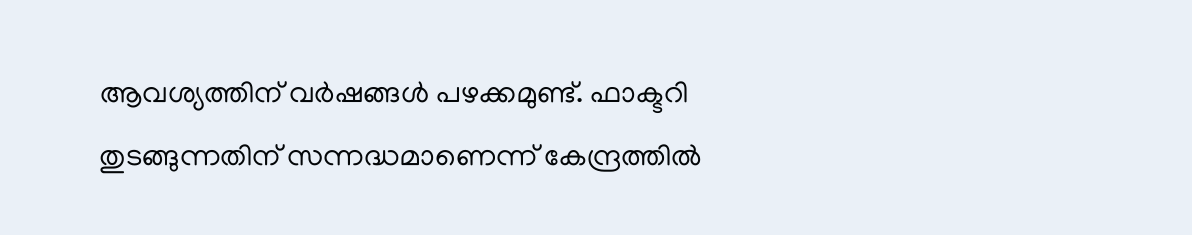ആവശ്യത്തിന് വര്‍ഷങ്ങള്‍ പഴക്കമുണ്ട്. ഫാക്ടറി തുടങ്ങുന്നതിന് സന്നദ്ധമാണെന്ന് കേന്ദ്രത്തില്‍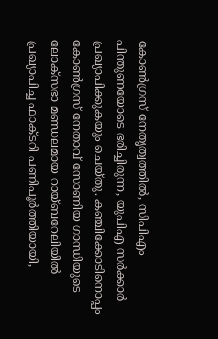കോണ്‍ഗ്രസ് നേതൃത്വത്തില്‍, സിപിഎം പിന്തുണയോടെ ഭരിച്ചിരുന്ന, യുപിഎ സര്‍ക്കാര്‍ പ്രഖ്യാപിക്കുകയും ചെയ്തു. കഞ്ചിക്കോടിനൊപ്പം കോണ്‍ഗ്രസ് നേതാവ് സോണിയ ഗാന്ധിയുടെ ലോക്സഭാ മണ്ഡലമായ റായ്ബറേലിയില്‍ പ്രഖ്യാപിച്ച ഫാക്ടറി പണിപൂര്‍ത്തിയായി,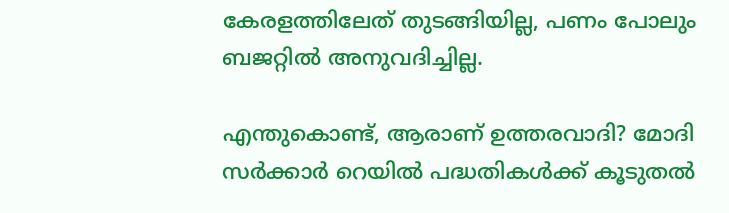കേരളത്തിലേത് തുടങ്ങിയില്ല, പണം പോലും ബജറ്റില്‍ അനുവദിച്ചില്ല.

എന്തുകൊണ്ട്, ആരാണ് ഉത്തരവാദി? മോദി സര്‍ക്കാര്‍ റെയില്‍ പദ്ധതികള്‍ക്ക് കൂടുതല്‍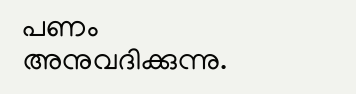പണം അനുവദിക്കുന്നു.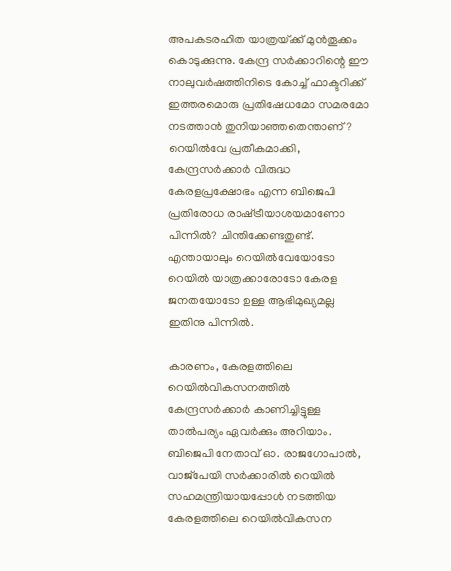അപകടരഹിത യാത്രയ്‌ക്ക് മുന്‍തൂക്കം കൊടുക്കുന്നു. കേന്ദ്ര സര്‍ക്കാറിന്റെ ഈ നാലുവര്‍ഷത്തിനിടെ കോച്ച് ഫാക്ടറിക്ക് ഇത്തരമൊരു പ്രതിഷേധമോ സമരമോ നടത്താന്‍ തുനിയാഞ്ഞതെന്താണ്? റെയില്‍വേ പ്രതീകമാക്കി, കേന്ദ്രസര്‍ക്കാര്‍ വിരുദ്ധ കേരളപ്രക്ഷോഭം എന്ന ബിജെപി പ്രതിരോധ രാഷ്‌ട്രീയാശയമാണോ പിന്നില്‍? ചിന്തിക്കേണ്ടതുണ്ട്. എന്തായാലും റെയില്‍വേയോടോ റെയില്‍ യാത്രക്കാരോടോ കേരള ജനതയോടോ ഉള്ള ആഭിമുഖ്യമല്ല ഇതിനു പിന്നില്‍.

കാരണം, കേരളത്തിലെ റെയില്‍വികസനത്തില്‍ കേന്ദ്രസര്‍ക്കാര്‍ കാണിച്ചിട്ടുള്ള താല്‍പര്യം ഏവര്‍ക്കും അറിയാം. ബിജെപി നേതാവ് ഓ. രാജഗോപാല്‍, വാജ്പേയി സര്‍ക്കാരില്‍ റെയില്‍ സഹമന്ത്രിയായപ്പോള്‍ നടത്തിയ കേരളത്തിലെ റെയില്‍വികസന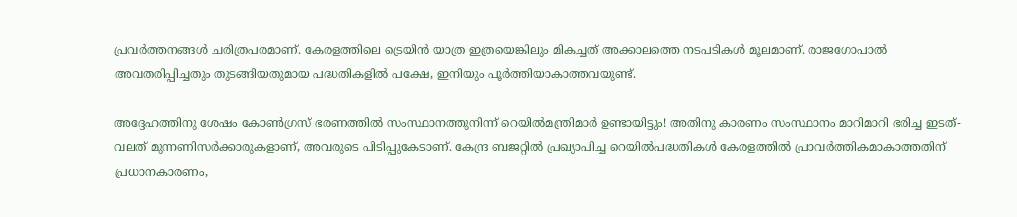പ്രവര്‍ത്തനങ്ങള്‍ ചരിത്രപരമാണ്. കേരളത്തിലെ ട്രെയിന്‍ യാത്ര ഇത്രയെങ്കിലും മികച്ചത് അക്കാലത്തെ നടപടികള്‍ മൂലമാണ്. രാജഗോപാല്‍ അവതരിപ്പിച്ചതും തുടങ്ങിയതുമായ പദ്ധതികളില്‍ പക്ഷേ, ഇനിയും പൂര്‍ത്തിയാകാത്തവയുണ്ട്.

അദ്ദേഹത്തിനു ശേഷം കോണ്‍ഗ്രസ് ഭരണത്തില്‍ സംസ്ഥാനത്തുനിന്ന് റെയില്‍മന്ത്രിമാര്‍ ഉണ്ടായിട്ടും! അതിനു കാരണം സംസ്ഥാനം മാറിമാറി ഭരിച്ച ഇടത്-വലത് മുന്നണിസര്‍ക്കാരുകളാണ്, അവരുടെ പിടിപ്പുകേടാണ്. കേന്ദ്ര ബജറ്റില്‍ പ്രഖ്യാപിച്ച റെയില്‍പദ്ധതികള്‍ കേരളത്തില്‍ പ്രാവര്‍ത്തികമാകാത്തതിന് പ്രധാനകാരണം,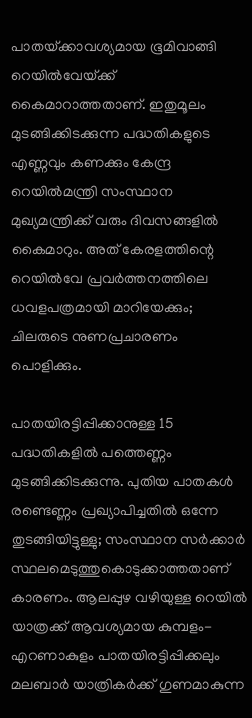പാതയ്‌ക്കാവശ്യമായ ഭൂമിവാങ്ങി റെയില്‍വേയ്‌ക്ക് കൈമാറാത്തതാണ്. ഇതുമൂലം മുടങ്ങിക്കിടക്കുന്ന പദ്ധതികളുടെ എണ്ണവും കണക്കും കേന്ദ്ര റെയില്‍മന്ത്രി സംസ്ഥാന മുഖ്യമന്ത്രിക്ക് വരും ദിവസങ്ങളില്‍ കൈമാറും. അത് കേരളത്തിന്റെ റെയില്‍വേ പ്രവര്‍ത്തനത്തിലെ ധവളപത്രമായി മാറിയേക്കും; ചിലരുടെ നുണപ്രചാരണം പൊളിക്കും.

പാതയിരട്ടിപ്പിക്കാനുള്ള 15 പദ്ധതികളില്‍ പത്തെണ്ണം മുടങ്ങിക്കിടക്കുന്നു. പുതിയ പാതകള്‍ രണ്ടെണ്ണം പ്രഖ്യാപിച്ചതില്‍ ഒന്നേ തുടങ്ങിയിട്ടുള്ളു; സംസ്ഥാന സര്‍ക്കാര്‍ സ്ഥലമെടുത്തുകൊടുക്കാത്തതാണ് കാരണം. ആലപ്പുഴ വഴിയുള്ള റെയില്‍ യാത്രക്ക് ആവശ്യമായ കുമ്പളം-എറണാകുളം പാതയിരട്ടിപ്പിക്കലും മലബാര്‍ യാത്രികര്‍ക്ക് ഗുണമാകുന്ന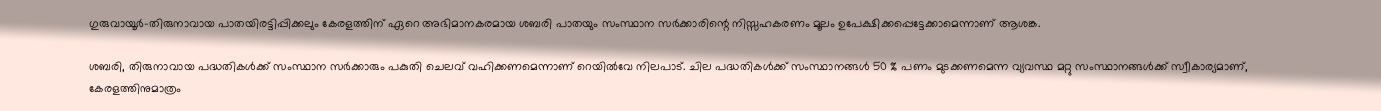ഗുരുവായൂര്‍-തിരുനാവായ പാതയിരട്ടിപ്പിക്കലും കേരളത്തിന് ഏറെ അഭിമാനകരമായ ശബരി പാതയും സംസ്ഥാന സര്‍ക്കാരിന്റെ നിസ്സഹകരണം മൂലം ഉപേക്ഷിക്കപ്പെട്ടേക്കാമെന്നാണ് ആശങ്ക.

ശബരി, തിരുനാവായ പദ്ധതികള്‍ക്ക് സംസ്ഥാന സര്‍ക്കാരും പകുതി ചെലവ് വഹിക്കണമെന്നാണ് റെയില്‍വേ നിലപാട്. ചില പദ്ധതികള്‍ക്ക് സംസ്ഥാനങ്ങള്‍ 50 % പണം മുടക്കണമെന്ന വ്യവസ്ഥ മറ്റു സംസ്ഥാനങ്ങള്‍ക്ക് സ്വീകാര്യമാണ്, കേരളത്തിനുമാത്രം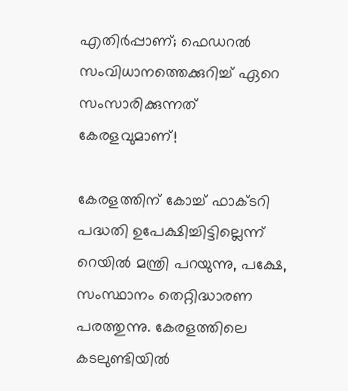എതിര്‍പ്പാണ്; ഫെഡറല്‍ സംവിധാനത്തെക്കുറിച്ച് ഏറെ സംസാരിക്കുന്നത് കേരളവുമാണ്!

കേരളത്തിന് കോച്ച് ഫാക്ടറി പദ്ധതി ഉപേക്ഷിച്ചിട്ടില്ലെന്ന് റെയില്‍ മന്ത്രി പറയുന്നു, പക്ഷേ, സംസ്ഥാനം തെറ്റിദ്ധാരണ പരത്തുന്നു. കേരളത്തിലെ കടലുണ്ടിയില്‍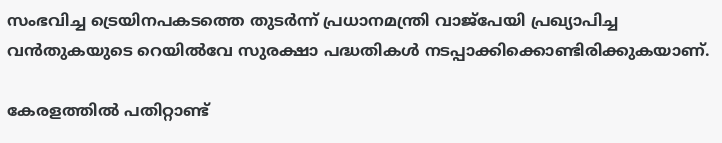സംഭവിച്ച ട്രെയിനപകടത്തെ തുടര്‍ന്ന് പ്രധാനമന്ത്രി വാജ്പേയി പ്രഖ്യാപിച്ച വന്‍തുകയുടെ റെയില്‍വേ സുരക്ഷാ പദ്ധതികള്‍ നടപ്പാക്കിക്കൊണ്ടിരിക്കുകയാണ്.

കേരളത്തില്‍ പതിറ്റാണ്ട്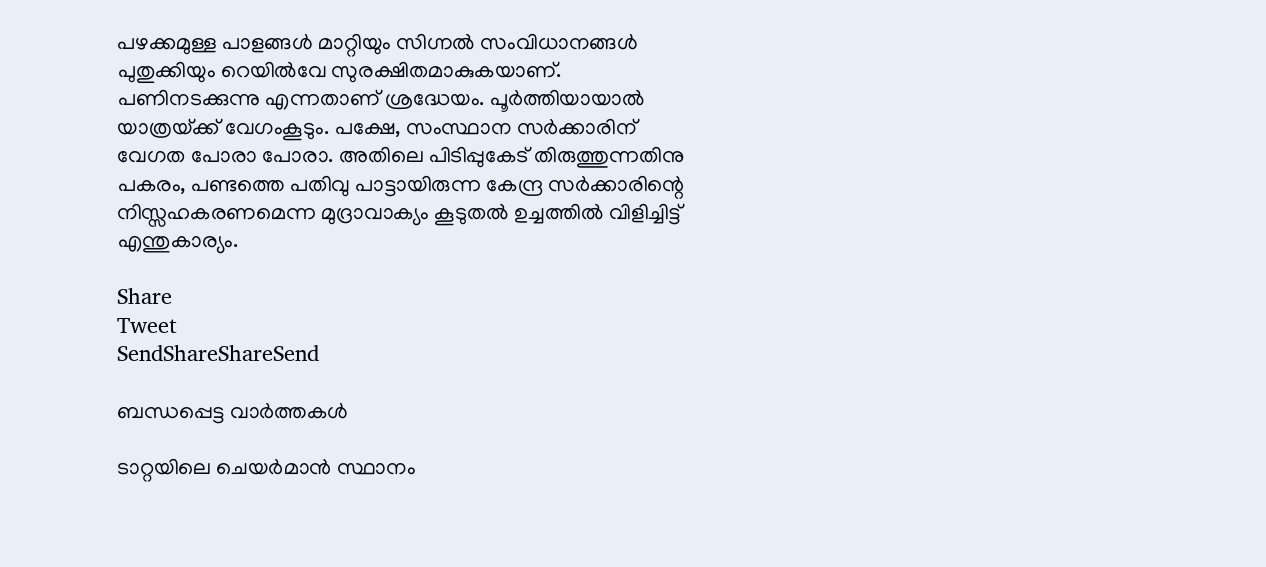പഴക്കമുള്ള പാളങ്ങള്‍ മാറ്റിയും സിഗ്നല്‍ സംവിധാനങ്ങള്‍ പുതുക്കിയും റെയില്‍വേ സുരക്ഷിതമാകുകയാണ്. പണിനടക്കുന്നു എന്നതാണ് ശ്രദ്ധേയം. പൂര്‍ത്തിയായാല്‍ യാത്രയ്‌ക്ക് വേഗംകൂടും. പക്ഷേ, സംസ്ഥാന സര്‍ക്കാരിന് വേഗത പോരാ പോരാ. അതിലെ പിടിപ്പുകേട് തിരുത്തുന്നതിനു പകരം, പണ്ടത്തെ പതിവു പാട്ടായിരുന്ന കേന്ദ്ര സര്‍ക്കാരിന്റെ നിസ്സഹകരണമെന്ന മുദ്രാവാക്യം കൂടുതല്‍ ഉച്ചത്തില്‍ വിളിച്ചിട്ട് എന്തുകാര്യം.

Share
Tweet
SendShareShareSend

ബന്ധപ്പെട്ട വാര്‍ത്തകള്‍

ടാറ്റയിലെ ചെയര്‍മാന്‍ സ്ഥാനം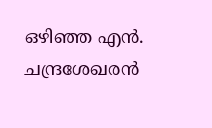ഒഴിഞ്ഞ എന്‍. ചന്ദ്രശേഖരന്‍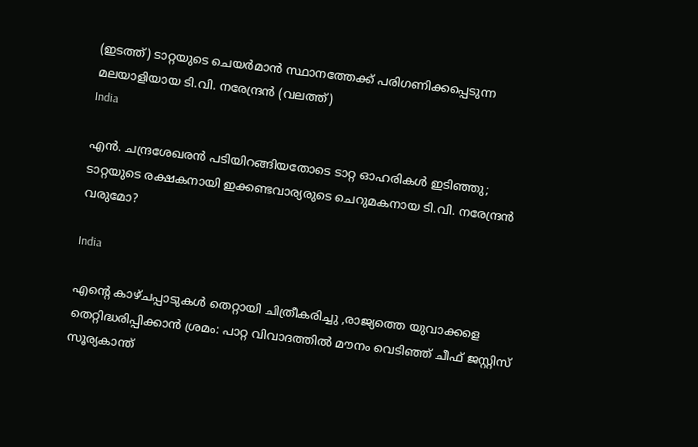(ഇടത്ത്) ടാറ്റയുടെ ചെയര്‍മാന്‍ സ്ഥാനത്തേക്ക് പരിഗണിക്കപ്പെടുന്ന മലയാളിയായ ടി.വി. നരേന്ദ്രന്‍ (വലത്ത്)
India

എന്‍. ചന്ദ്രശേഖരന്‍ പടിയിറങ്ങിയതോടെ ടാറ്റ ഓഹരികള്‍ ഇടിഞ്ഞു; ടാറ്റയുടെ രക്ഷകനായി ഇക്കണ്ടവാര്യരുടെ ചെറുമകനായ ടി.വി. നരേന്ദ്രന്‍ വരുമോ?

India

എന്റെ കാഴ്ചപ്പാടുകൾ തെറ്റായി ചിത്രീകരിച്ചു ,രാജ്യത്തെ യുവാക്കളെ തെറ്റിദ്ധരിപ്പിക്കാൻ ശ്രമം: പാറ്റ വിവാദത്തിൽ മൗനം വെടിഞ്ഞ് ചീഫ് ജസ്റ്റിസ് സൂര്യകാന്ത്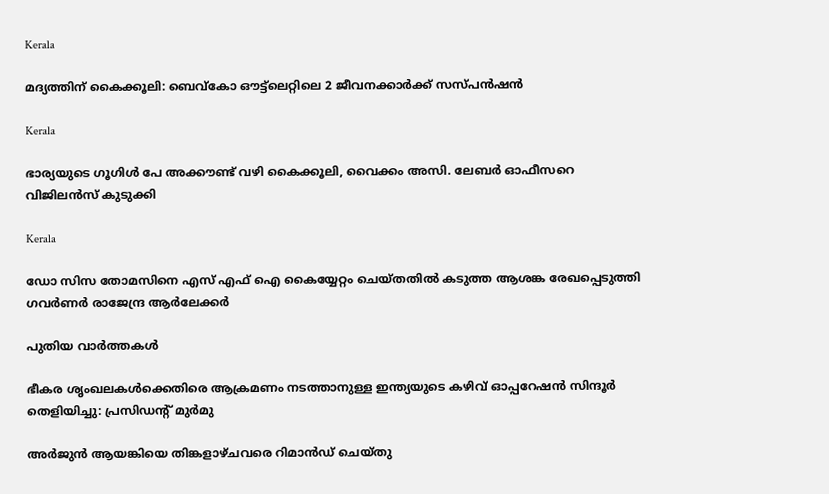Kerala

മദ്യത്തിന് കൈക്കൂലി: ബെവ്‌കോ ഔട്ട്‌ലെറ്റിലെ 2 ജീവനക്കാര്‍ക്ക് സസ്പന്‍ഷന്‍

Kerala

ഭാര്യയുടെ ഗൂഗിള്‍ പേ അക്കൗണ്ട് വഴി കൈക്കൂലി, വൈക്കം അസി. ലേബര്‍ ഓഫീസറെ വിജിലന്‍സ് കുടുക്കി

Kerala

ഡോ സിസ തോമസിനെ എസ് എഫ് ഐ കൈയ്യേറ്റം ചെയ്തതില്‍ കടുത്ത ആശങ്ക രേഖപ്പെടുത്തി ഗവര്‍ണര്‍ രാജേന്ദ്ര ആര്‍ലേക്കര്‍

പുതിയ വാര്‍ത്തകള്‍

ഭീകര ശൃംഖലകൾക്കെതിരെ ആക്രമണം നടത്താനുള്ള ഇന്ത്യയുടെ കഴിവ് ഓപ്പറേഷൻ സിന്ദൂർ തെളിയിച്ചു: പ്രസിഡന്റ് മുർമു

അര്‍ജുന്‍ ആയങ്കിയെ തിങ്കളാഴ്ചവരെ റിമാന്‍ഡ് ചെയ്തു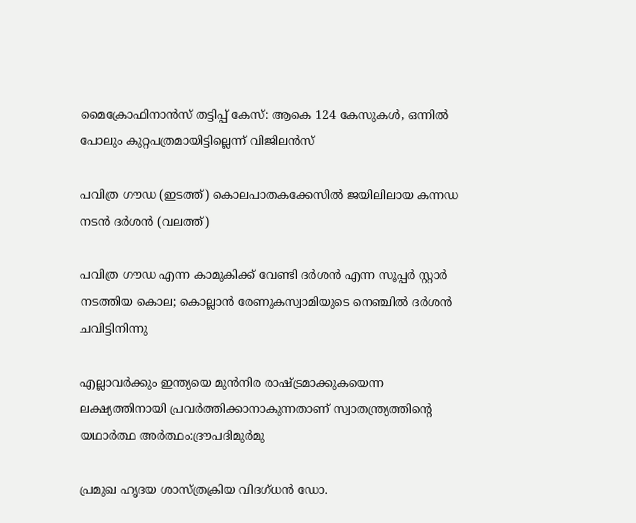മൈക്രോഫിനാന്‍സ് തട്ടിപ്പ് കേസ്: ആകെ 124 കേസുകള്‍, ഒന്നില്‍ പോലും കുറ്റപത്രമായിട്ടില്ലെന്ന് വിജിലന്‍സ്

പവിത്ര ഗൗഡ (ഇടത്ത്) കൊലപാതകക്കേസില്‍ ജയിലിലായ കന്നഡ നടന്‍ ദര്‍ശന്‍ (വലത്ത്)

പവിത്ര ഗൗഡ എന്ന കാമുകിക്ക് വേണ്ടി ദര്‍ശന്‍ എന്ന സൂപ്പര്‍ സ്റ്റാര്‍ നടത്തിയ കൊല; കൊല്ലാന്‍ രേണുകസ്വാമിയുടെ നെഞ്ചില്‍ ദര്‍ശൻ ചവിട്ടിനിന്നു

എല്ലാവര്‍ക്കും ഇന്ത്യയെ മുന്‍നിര രാഷ്‌ട്രമാക്കുകയെന്ന ലക്ഷ്യത്തിനായി പ്രവര്‍ത്തിക്കാനാകുന്നതാണ് സ്വാതന്ത്ര്യത്തിന്റെ യഥാര്‍ത്ഥ അര്‍ത്ഥം:ദ്രൗപദിമുര്‍മു

പ്രമുഖ ഹൃദയ ശാസ്ത്രക്രിയ വിദഗ്ധന്‍ ഡോ.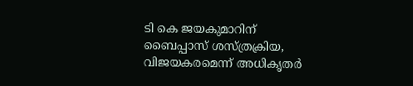ടി കെ ജയകുമാറിന് ബൈപ്പാസ് ശസ്ത്രക്രിയ, വിജയകരമെന്ന് അധികൃതര്‍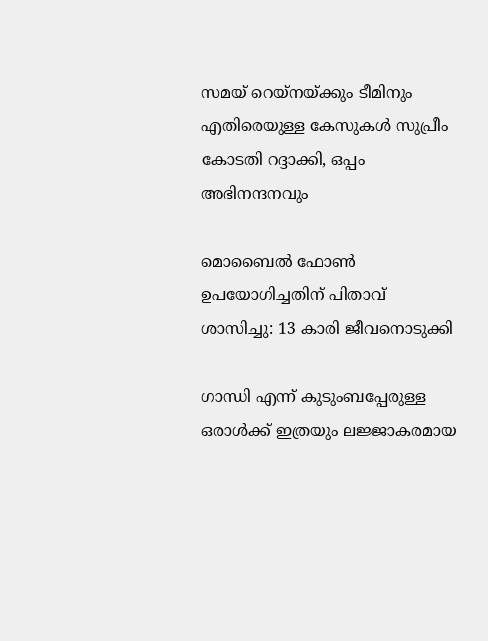സമയ് റെയ്നയ്‌ക്കും ടീമിനും എതിരെയുള്ള കേസുകള്‍ സുപ്രീം കോടതി റദ്ദാക്കി, ഒപ്പം അഭിനന്ദനവും

മൊബൈല്‍ ഫോണ്‍ ഉപയോഗിച്ചതിന് പിതാവ് ശാസിച്ചു: 13 കാരി ജീവനൊടുക്കി

ഗാന്ധി എന്ന് കുടുംബപ്പേരുള്ള ഒരാൾക്ക് ഇത്രയും ലജ്ജാകരമായ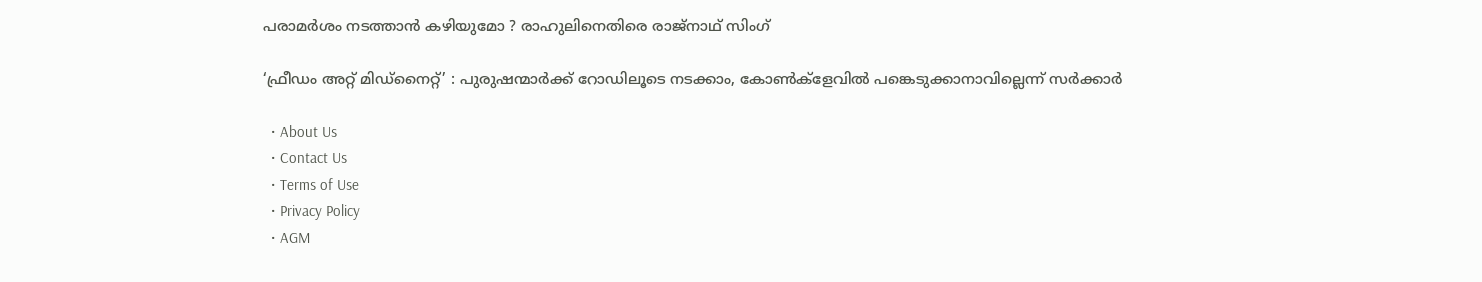പരാമർശം നടത്താൻ കഴിയുമോ ? രാഹുലിനെതിരെ രാജ്നാഥ് സിംഗ്

‘ഫ്രീഡം അറ്റ് മിഡ്‌നൈറ്റ്’ : പുരുഷന്മാര്‍ക്ക് റോഡിലൂടെ നടക്കാം, കോണ്‍ക്‌ളേവില്‍ പങ്കെടുക്കാനാവില്ലെന്ന് സര്‍ക്കാര്‍

  • About Us
  • Contact Us
  • Terms of Use
  • Privacy Policy
  • AGM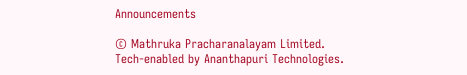Announcements

© Mathruka Pracharanalayam Limited.
Tech-enabled by Ananthapuri Technologies.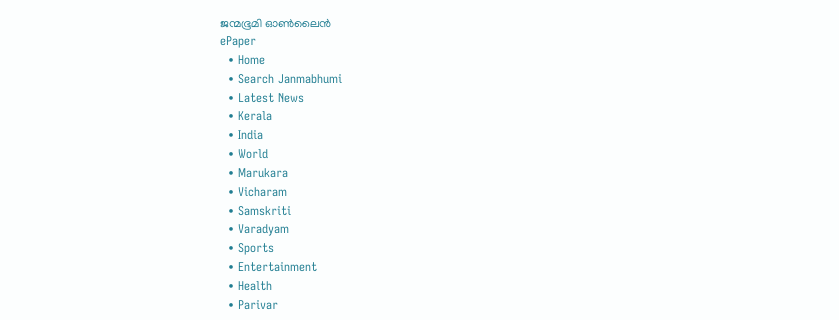ജന്മഭൂമി ഓണ്‍ലൈന്‍
ePaper
  • Home
  • Search Janmabhumi
  • Latest News
  • Kerala
  • India
  • World
  • Marukara
  • Vicharam
  • Samskriti
  • Varadyam
  • Sports
  • Entertainment
  • Health
  • Parivar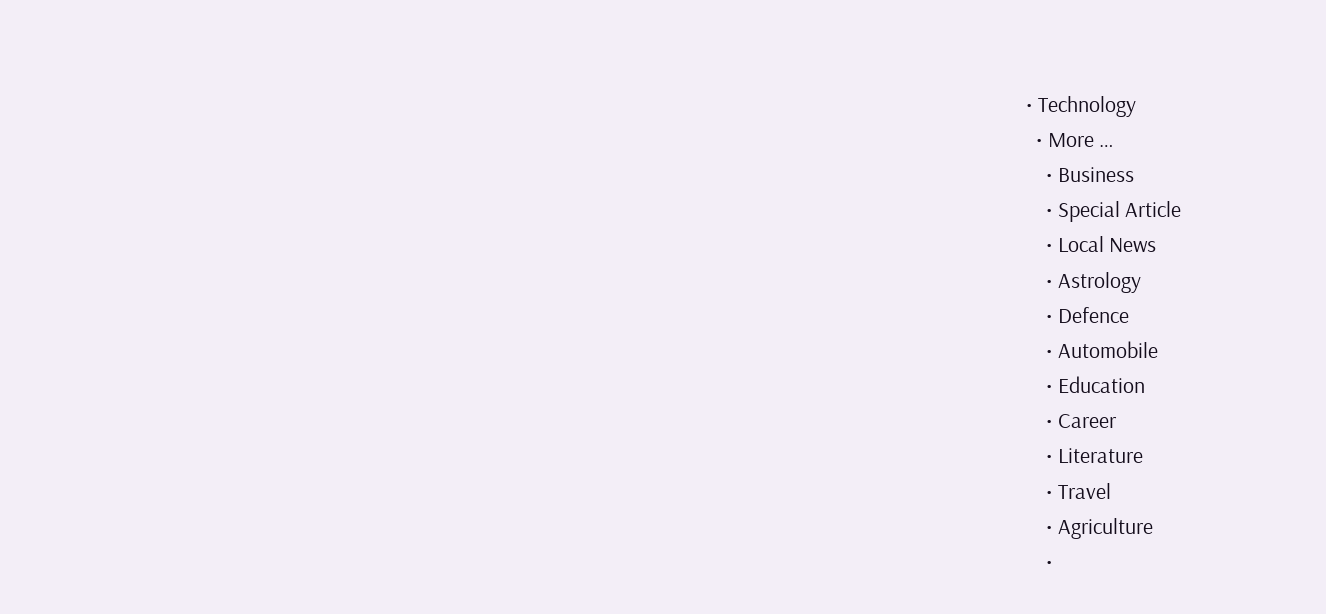• Technology
  • More …
    • Business
    • Special Article
    • Local News
    • Astrology
    • Defence
    • Automobile
    • Education
    • Career
    • Literature
    • Travel
    • Agriculture
    •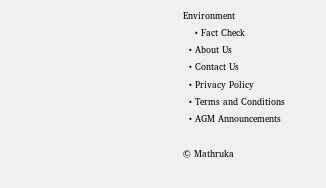Environment
    • Fact Check
  • About Us
  • Contact Us
  • Privacy Policy
  • Terms and Conditions
  • AGM Announcements

© Mathruka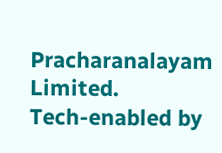Pracharanalayam Limited.
Tech-enabled by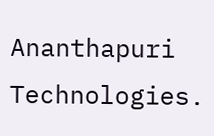Ananthapuri Technologies.